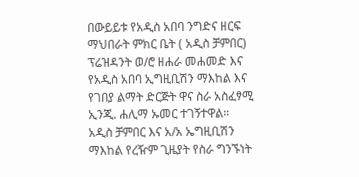በውይይቱ የአዲስ አበባ ንግድና ዘርፍ ማህበራት ምክር ቤት ( አዲስ ቻምበር) ፕሬዝዳንት ወ/ሮ ዘሐራ መሐመድ እና የአዲስ አበባ ኢግዚቢሽን ማእከል እና የገበያ ልማት ድርጅት ዋና ስራ አስፈፃሚ ኢንጂ. ሐሊማ ኡመር ተገኝተዋል።
አዲስ ቻምበር እና አ/አ ኤግዚቢሽን ማእከል የረዥም ጊዜያት የስራ ግንኙነት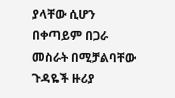ያላቸው ሲሆን በቀጣይም በጋራ መስራት በሚቻልባቸው ጉዳዬች ዙሪያ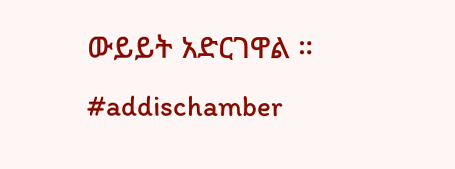ውይይት አድርገዋል ።
#addischamber